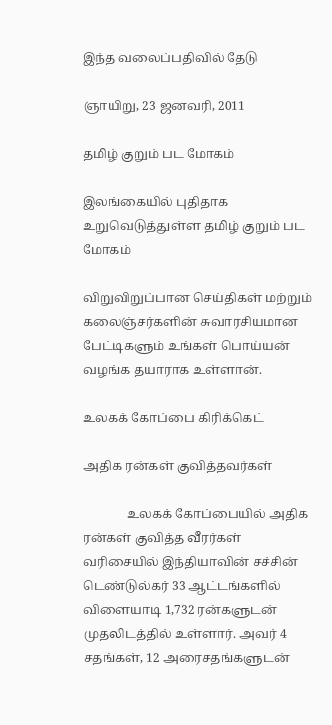இந்த வலைப்பதிவில் தேடு

ஞாயிறு, 23 ஜனவரி, 2011

தமிழ் குறும் பட மோகம்

இலங்கையில் புதிதாக உறுவெடுத்துள்ள தமிழ் குறும் பட மோகம்

விறுவிறுப்பான செய்திகள் மற்றும் கலைஞ்சர்களின் சுவாரசியமான பேட்டிகளும் உங்கள் பொய்யன் வழங்க தயாராக உள்ளான்.

உலகக் கோப்பை கிரிக்கெட்

அதிக ரன்கள் குவித்தவர்கள்

              உலகக் கோப்பையில் அதிக ரன்கள் குவித்த வீரர்கள் வரிசையில் இந்தியாவின் சச்சின் டெண்டுல்கர் 33 ஆட்டங்களில் விளையாடி 1,732 ரன்களுடன் முதலிடத்தில் உள்ளார். அவர் 4 சதங்கள், 12 அரைசதங்களுடன்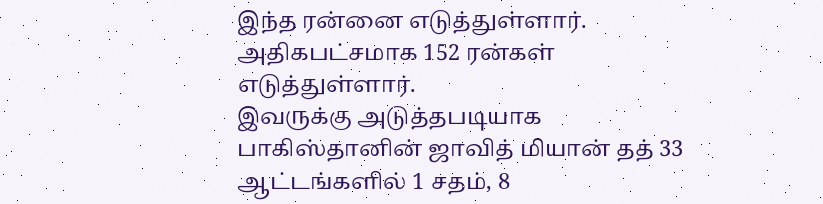இந்த ரன்னை எடுத்துள்ளார். அதிகபட்சமாக 152 ரன்கள் எடுத்துள்ளார்.
இவருக்கு அடுத்தபடியாக பாகிஸ்தானின் ஜாவித் மியான் தத் 33 ஆட்டங்களில் 1 சதம், 8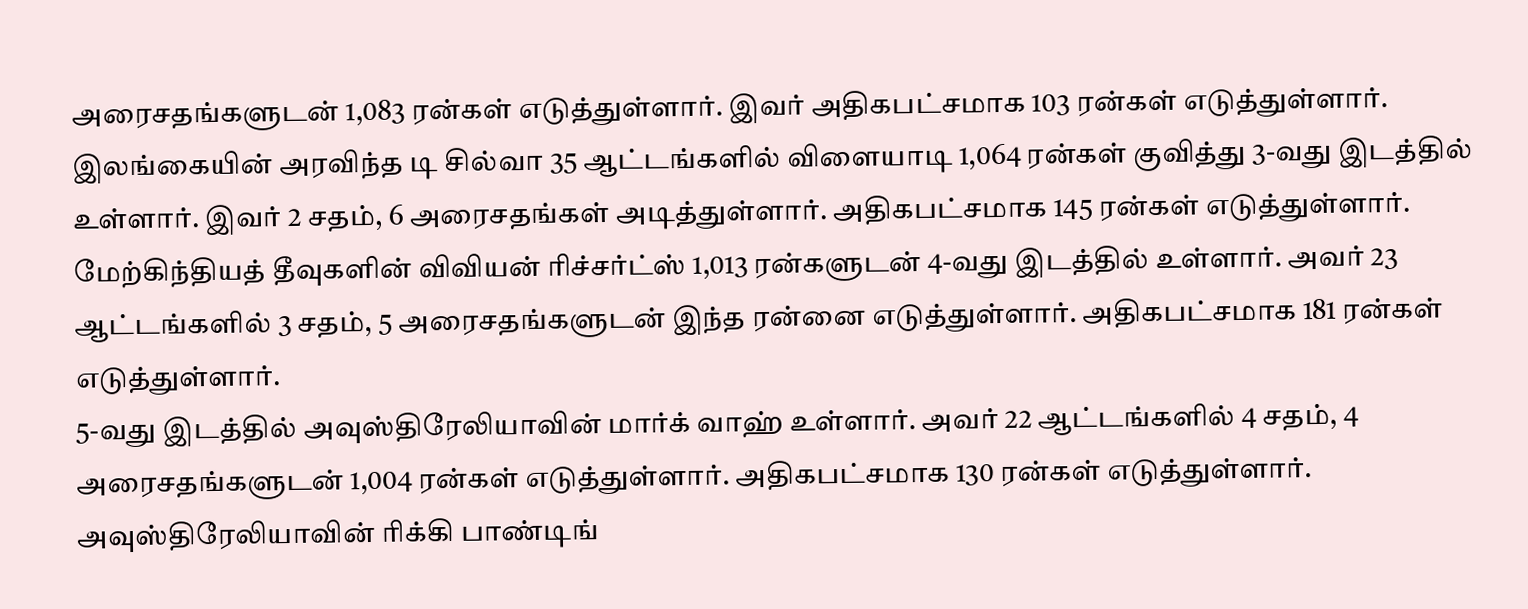அரைசதங்களுடன் 1,083 ரன்கள் எடுத்துள்ளார். இவர் அதிகபட்சமாக 103 ரன்கள் எடுத்துள்ளார்.
இலங்கையின் அரவிந்த டி சில்வா 35 ஆட்டங்களில் விளையாடி 1,064 ரன்கள் குவித்து 3-வது இடத்தில் உள்ளார். இவர் 2 சதம், 6 அரைசதங்கள் அடித்துள்ளார். அதிகபட்சமாக 145 ரன்கள் எடுத்துள்ளார்.
மேற்கிந்தியத் தீவுகளின் விவியன் ரிச்சர்ட்ஸ் 1,013 ரன்களுடன் 4-வது இடத்தில் உள்ளார். அவர் 23 ஆட்டங்களில் 3 சதம், 5 அரைசதங்களுடன் இந்த ரன்னை எடுத்துள்ளார். அதிகபட்சமாக 181 ரன்கள் எடுத்துள்ளார்.
5-வது இடத்தில் அவுஸ்திரேலியாவின் மார்க் வாஹ் உள்ளார். அவர் 22 ஆட்டங்களில் 4 சதம், 4 அரைசதங்களுடன் 1,004 ரன்கள் எடுத்துள்ளார். அதிகபட்சமாக 130 ரன்கள் எடுத்துள்ளார்.
அவுஸ்திரேலியாவின் ரிக்கி பாண்டிங்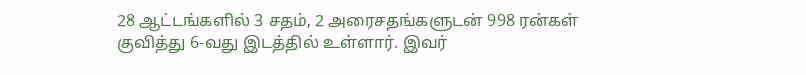28 ஆட்டங்களில் 3 சதம், 2 அரைசதங்களுடன் 998 ரன்கள் குவித்து 6-வது இடத்தில் உள்ளார். இவர்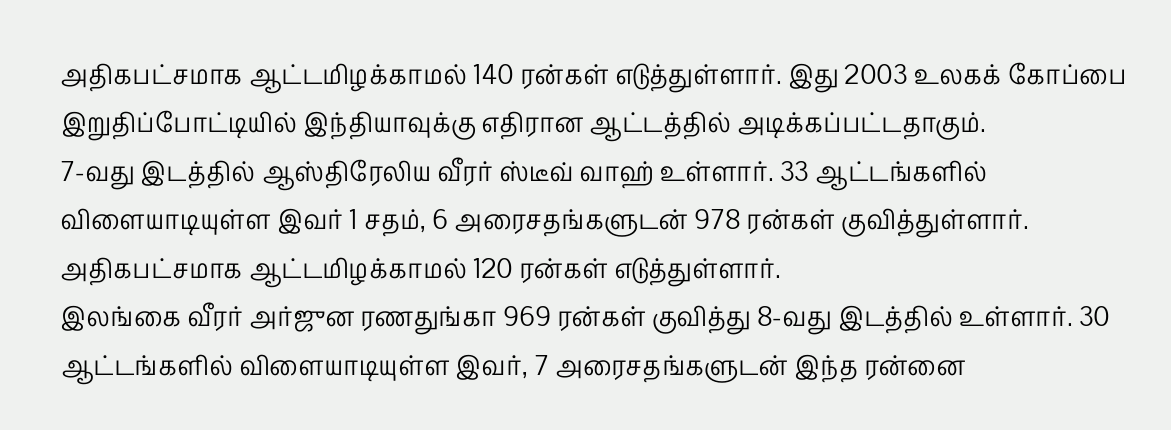அதிகபட்சமாக ஆட்டமிழக்காமல் 140 ரன்கள் எடுத்துள்ளார். இது 2003 உலகக் கோப்பை இறுதிப்போட்டியில் இந்தியாவுக்கு எதிரான ஆட்டத்தில் அடிக்கப்பட்டதாகும்.
7-வது இடத்தில் ஆஸ்திரேலிய வீரர் ஸ்டீவ் வாஹ் உள்ளார். 33 ஆட்டங்களில் விளையாடியுள்ள இவர் 1 சதம், 6 அரைசதங்களுடன் 978 ரன்கள் குவித்துள்ளார். அதிகபட்சமாக ஆட்டமிழக்காமல் 120 ரன்கள் எடுத்துள்ளார்.
இலங்கை வீரர் அர்ஜுன ரணதுங்கா 969 ரன்கள் குவித்து 8-வது இடத்தில் உள்ளார். 30 ஆட்டங்களில் விளையாடியுள்ள இவர், 7 அரைசதங்களுடன் இந்த ரன்னை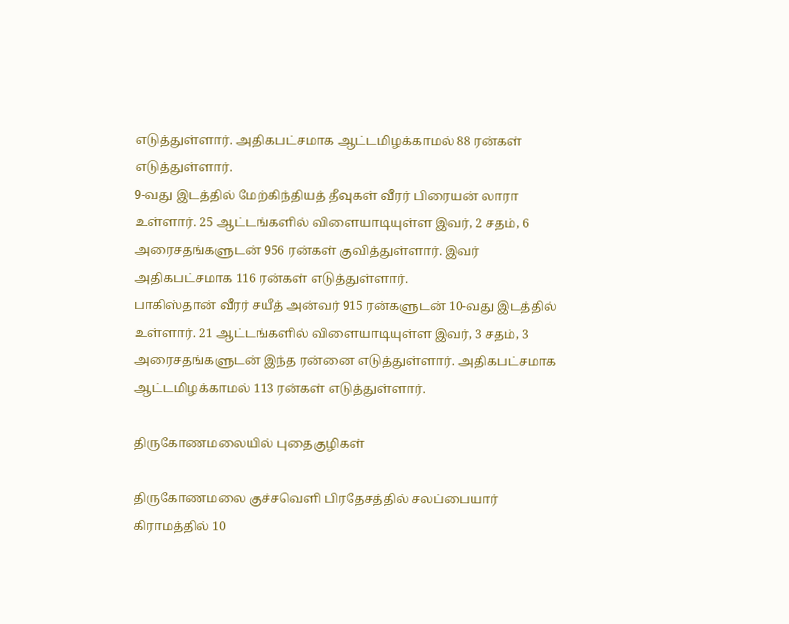எடுத்துள்ளார். அதிகபட்சமாக ஆட்டமிழக்காமல் 88 ரன்கள் எடுத்துள்ளார்.
9-வது இடத்தில் மேற்கிந்தியத் தீவுகள் வீரர் பிரையன் லாரா உள்ளார். 25 ஆட்டங்களில் விளையாடியுள்ள இவர், 2 சதம், 6 அரைசதங்களுடன் 956 ரன்கள் குவித்துள்ளார். இவர் அதிகபட்சமாக 116 ரன்கள் எடுத்துள்ளார்.
பாகிஸ்தான் வீரர் சயீத் அன்வர் 915 ரன்களுடன் 10-வது இடத்தில் உள்ளார். 21 ஆட்டங்களில் விளையாடியுள்ள இவர், 3 சதம், 3 அரைசதங்களுடன் இந்த ரன்னை எடுத்துள்ளார். அதிகபட்சமாக ஆட்டமிழக்காமல் 113 ரன்கள் எடுத்துள்ளார்.

திருகோணமலையில் புதைகுழிகள்

திருகோணமலை குச்சவெளி பிரதேசத்தில் சலப்பையார் கிராமத்தில் 10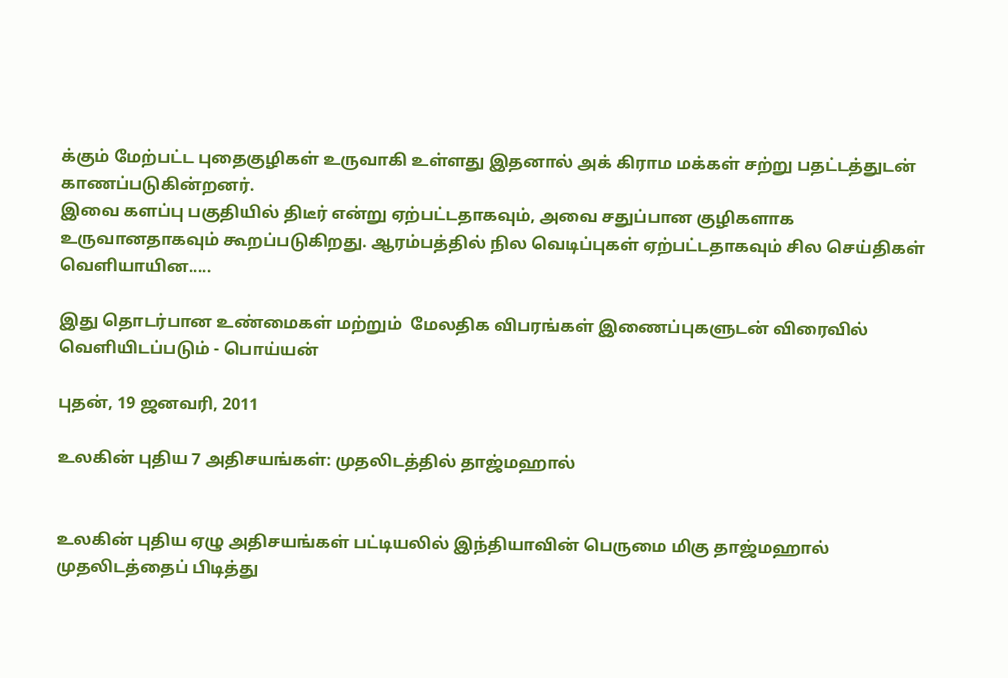க்கும் மேற்பட்ட புதைகுழிகள் உருவாகி உள்ளது இதனால் அக் கிராம மக்கள் சற்று பதட்டத்துடன் காணப்படுகின்றனர்.
இவை களப்பு பகுதியில் திடீர் என்று ஏற்பட்டதாகவும், அவை சதுப்பான குழிகளாக உருவானதாகவும் கூறப்படுகிறது. ஆரம்பத்தில் நில வெடிப்புகள் ஏற்பட்டதாகவும் சில செய்திகள் வெளியாயின.....

இது தொடர்பான உண்மைகள் மற்றும்  மேலதிக விபரங்கள் இணைப்புகளுடன் விரைவில்  வெளியிடப்படும் - பொய்யன்

புதன், 19 ஜனவரி, 2011

உலகின் புதிய 7 அதிசயங்கள்: முதலிடத்தில் தாஜ்மஹால்


உலகின் புதிய ஏழு அதிசயங்கள் பட்டியலில் இந்தியாவின் பெருமை மிகு தாஜ்மஹால் முதலிடத்தைப் பிடித்து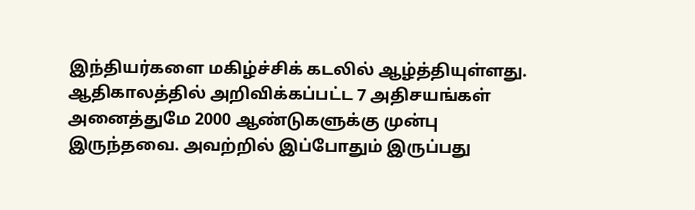இந்தியர்களை மகிழ்ச்சிக் கடலில் ஆழ்த்தியுள்ளது.
ஆதிகாலத்தில் அறிவிக்கப்பட்ட 7 அதிசயங்கள் அனைத்துமே 2000 ஆண்டுகளுக்கு முன்பு இருந்தவை. அவற்றில் இப்போதும் இருப்பது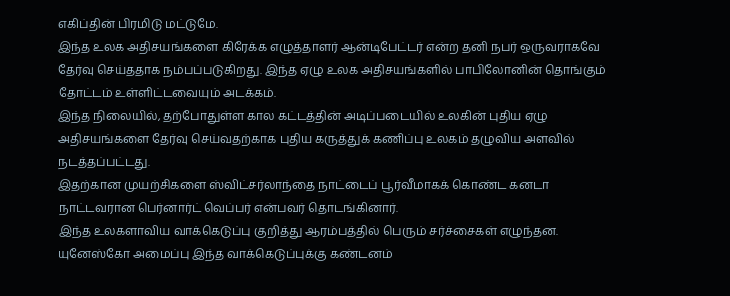எகிப்தின் பிரமிடு மட்டுமே.
இந்த உலக அதிசயங்களை கிரேக்க எழுத்தாளர் ஆன்டிபேட்டர் என்ற தனி நபர் ஒருவராகவே தேர்வு செய்ததாக நம்பப்படுகிறது. இந்த ஏழு உலக அதிசயங்களில் பாபிலோனின் தொங்கும் தோட்டம் உள்ளிட்டவையும் அடக்கம்.
இந்த நிலையில், தற்போதுள்ள கால கட்டத்தின் அடிப்படையில் உலகின் புதிய ஏழு அதிசயங்களை தேர்வு செய்வதற்காக புதிய கருத்துக் கணிப்பு உலகம் தழுவிய அளவில் நடத்தப்பட்டது.
இதற்கான முயற்சிகளை ஸ்விட்சர்லாந்தை நாட்டைப் பூர்வீமாகக் கொண்ட கனடா நாட்டவரான பெர்னார்ட் வெப்பர் என்பவர் தொடங்கினார்.
இந்த உலகளாவிய வாக்கெடுப்பு குறித்து ஆரம்பத்தில் பெரும் சர்ச்சைகள் எழுந்தன. யுனேஸ்கோ அமைப்பு இந்த வாக்கெடுப்புக்கு கண்டனம்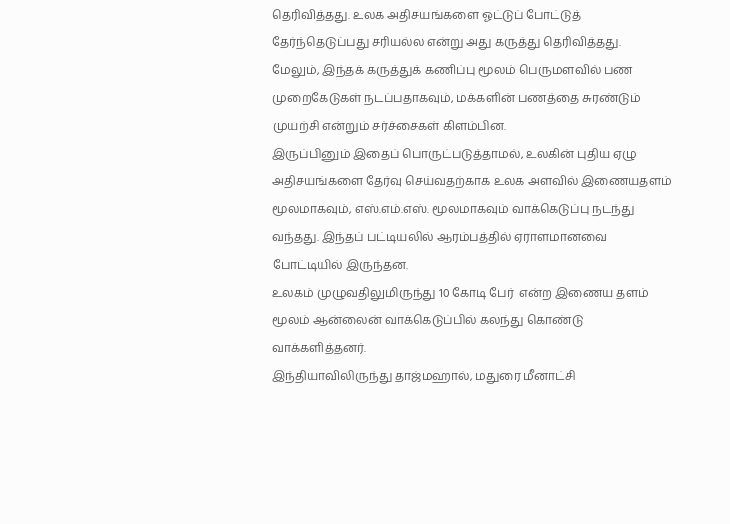தெரிவித்தது. உலக அதிசயங்களை ஓட்டுப் போட்டுத் தேர்ந்தெடுப்பது சரியல்ல என்று அது கருத்து தெரிவித்தது.
மேலும், இந்தக் கருத்துக் கணிப்பு மூலம் பெருமளவில் பண முறைகேடுகள் நடப்பதாகவும், மக்களின் பணத்தை சுரண்டும் முயற்சி என்றும் சர்ச்சைகள் கிளம்பின.
இருப்பினும் இதைப் பொருட்படுத்தாமல், உலகின் புதிய ஏழு அதிசயங்களை தேர்வு செய்வதற்காக உலக அளவில் இணையதளம் மூலமாகவும், எஸ்.எம்.எஸ். மூலமாகவும் வாக்கெடுப்பு நடந்து வந்தது. இந்தப் பட்டியலில் ஆரம்பத்தில் ஏராளமானவை போட்டியில் இருந்தன.
உலகம் முழுவதிலுமிருந்து 10 கோடி பேர்  என்ற இணைய தளம் மூலம் ஆன்லைன் வாக்கெடுப்பில் கலந்து கொண்டு வாக்களித்தனர்.
இந்தியாவிலிருந்து தாஜ்மஹால், மதுரை மீனாட்சி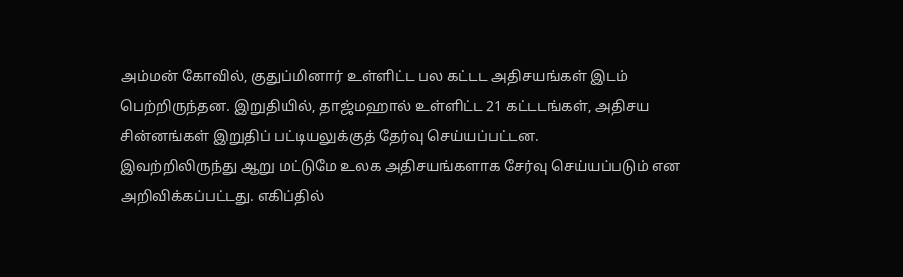அம்மன் கோவில், குதுப்மினார் உள்ளிட்ட பல கட்டட அதிசயங்கள் இடம் பெற்றிருந்தன. இறுதியில், தாஜ்மஹால் உள்ளிட்ட 21 கட்டடங்கள், அதிசய சின்னங்கள் இறுதிப் பட்டியலுக்குத் தேர்வு செய்யப்பட்டன.
இவற்றிலிருந்து ஆறு மட்டுமே உலக அதிசயங்களாக சேர்வு செய்யப்படும் என அறிவிக்கப்பட்டது. எகிப்தில்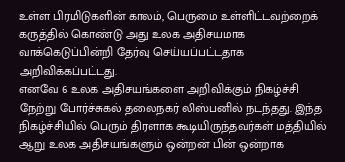உள்ள பிரமிடுகளின் காலம், பெருமை உள்ளிட்டவற்றைக் கருத்தில் கொண்டு அது உலக அதிசயமாக வாக்கெடுப்பின்றி தேர்வு செய்யப்பட்டதாக அறிவிக்கப்பட்டது.
எனவே 6 உலக அதிசயங்களை அறிவிக்கும் நிகழ்ச்சி நேற்று போர்ச்சுகல் தலைநகர் லிஸ்பனில் நடந்தது. இந்த நிகழ்ச்சியில் பெரும் திரளாக கூடியிருந்தவர்கள் மத்தியில் ஆறு உலக அதிசயங்களும் ஒன்றன் பின் ஒன்றாக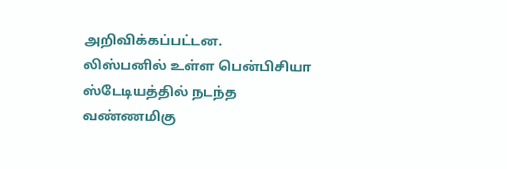அறிவிக்கப்பட்டன.
லிஸ்பனில் உள்ள பென்பிசியா ஸ்டேடியத்தில் நடந்த வண்ணமிகு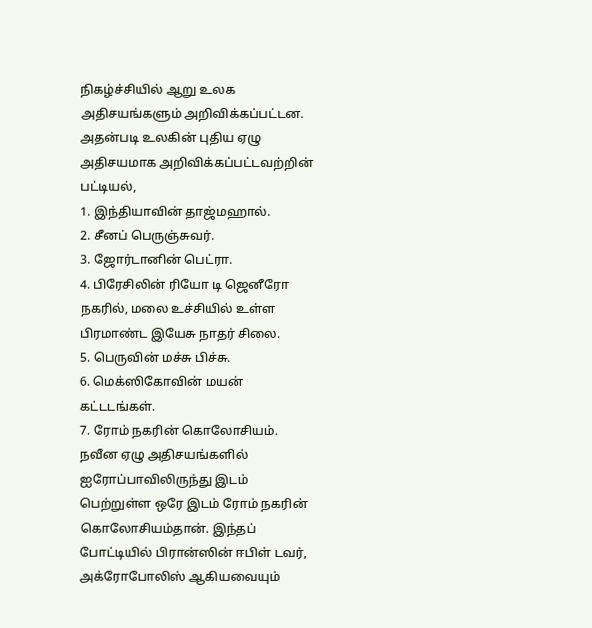நிகழ்ச்சியில் ஆறு உலக அதிசயங்களும் அறிவிக்கப்பட்டன.
அதன்படி உலகின் புதிய ஏழு அதிசயமாக அறிவிக்கப்பட்டவற்றின் பட்டியல்,
1. இந்தியாவின் தாஜ்மஹால்.
2. சீனப் பெருஞ்சுவர்.
3. ஜோர்டானின் பெட்ரா.
4. பிரேசிலின் ரியோ டி ஜெனீரோ நகரில், மலை உச்சியில் உள்ள பிரமாண்ட இயேசு நாதர் சிலை.
5. பெருவின் மச்சு பிச்சு.
6. மெக்ஸிகோவின் மயன் கட்டடங்கள்.
7. ரோம் நகரின் கொலோசியம்.
நவீன ஏழு அதிசயங்களில் ஐரோப்பாவிலிருந்து இடம் பெற்றுள்ள ஒரே இடம் ரோம் நகரின் கொலோசியம்தான். இந்தப் போட்டியில் பிரான்ஸின் ஈபிள் டவர், அக்ரோபோலிஸ் ஆகியவையும்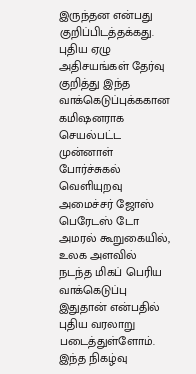இருந்தன என்பது குறிப்பிடத்தக்கது.
புதிய ஏழு அதிசயங்கள் தேர்வு குறித்து இந்த வாக்கெடுப்புக்ககான கமிஷனராக செயல்பட்ட முன்னாள் போர்ச்சுகல் வெளியுறவு அமைச்சர் ஜோஸ் பெரேடஸ் டோ அமரல் கூறுகையில், உலக அளவில் நடந்த மிகப் பெரிய வாக்கெடுப்பு இதுதான் என்பதில் புதிய வரலாறு படைத்துள்ளோம். இந்த நிகழ்வு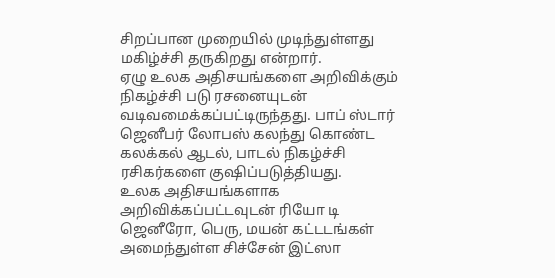சிறப்பான முறையில் முடிந்துள்ளது மகிழ்ச்சி தருகிறது என்றார்.
ஏழு உலக அதிசயங்களை அறிவிக்கும் நிகழ்ச்சி படு ரசனையுடன் வடிவமைக்கப்பட்டிருந்தது. பாப் ஸ்டார் ஜெனீபர் லோபஸ் கலந்து கொண்ட கலக்கல் ஆடல், பாடல் நிகழ்ச்சி ரசிகர்களை குஷிப்படுத்தியது.
உலக அதிசயங்களாக அறிவிக்கப்பட்டவுடன் ரியோ டி ஜெனீரோ, பெரு, மயன் கட்டடங்கள் அமைந்துள்ள சிச்சேன் இட்ஸா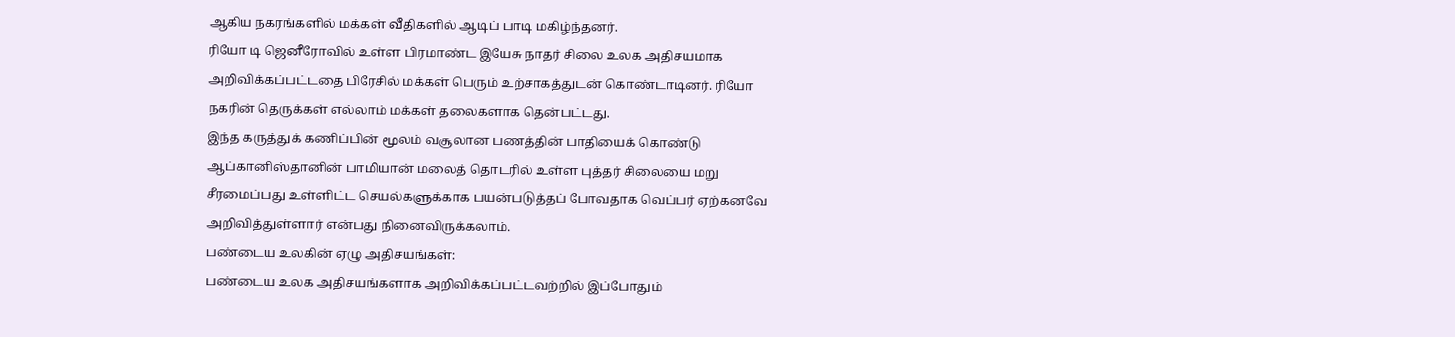ஆகிய நகரங்களில் மக்கள் வீதிகளில் ஆடிப் பாடி மகிழ்ந்தனர்.
ரியோ டி ஜெனீரோவில் உள்ள பிரமாண்ட இயேசு நாதர் சிலை உலக அதிசயமாக அறிவிக்கப்பட்டதை பிரேசில் மக்கள் பெரும் உற்சாகத்துடன் கொண்டாடினர். ரியோ நகரின் தெருக்கள் எல்லாம் மக்கள் தலைகளாக தென்பட்டது.
இந்த கருத்துக் கணிப்பின் மூலம் வசூலான பணத்தின் பாதியைக் கொண்டு ஆப்கானிஸ்தானின் பாமியான் மலைத் தொடரில் உள்ள புத்தர் சிலையை மறு சீரமைப்பது உள்ளிட்ட செயல்களுக்காக பயன்படுத்தப் போவதாக வெப்பர் ஏற்கனவே அறிவித்துள்ளார் என்பது நினைவிருக்கலாம்.
பண்டைய உலகின் ஏழு அதிசயங்கள்:
பண்டைய உலக அதிசயங்களாக அறிவிக்கப்பட்டவற்றில் இப்போதும்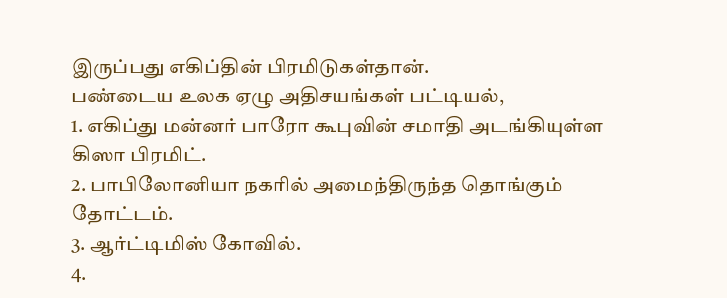இருப்பது எகிப்தின் பிரமிடுகள்தான்.
பண்டைய உலக ஏழு அதிசயங்கள் பட்டியல்,
1. எகிப்து மன்னர் பாரோ கூபுவின் சமாதி அடங்கியுள்ள கிஸா பிரமிட்.
2. பாபிலோனியா நகரில் அமைந்திருந்த தொங்கும் தோட்டம்.
3. ஆர்ட்டிமிஸ் கோவில்.
4.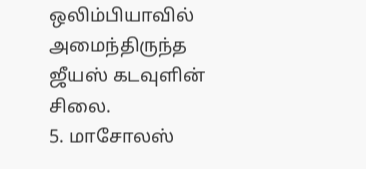ஒலிம்பியாவில் அமைந்திருந்த ஜீயஸ் கடவுளின் சிலை.
5. மாசோலஸ்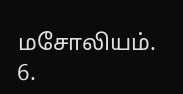மசோலியம்.
6.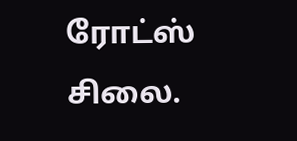ரோட்ஸ் சிலை.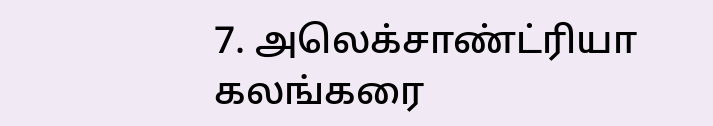7. அலெக்சாண்ட்ரியா கலங்கரை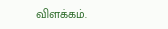விளக்கம்.